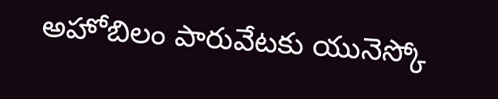అహోబిలం పారువేటకు యునెస్కో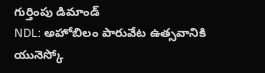గుర్తింపు డిమాండ్
NDL: అహోబిలం పారువేట ఉత్సవానికి యునెస్కో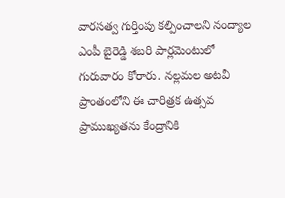వారసత్వ గుర్తింపు కల్పించాలని నంద్యాల ఎంపీ బైరెడ్డి శబరి పార్లమెంటులో గురువారం కోరారు. నల్లమల అటవీ ప్రాంతంలోని ఈ చారిత్రక ఉత్సవ ప్రాముఖ్యతను కేంద్రానికి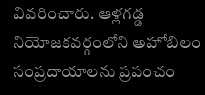వివరించారు. ఆళ్లగడ్డ నియోజకవర్గంలోని అహోబిలం సంప్రదాయాలను ప్రపంచం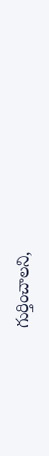గుర్తించాలని,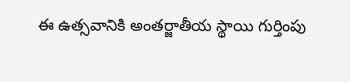ఈ ఉత్సవానికి అంతర్జాతీయ స్థాయి గుర్తింపు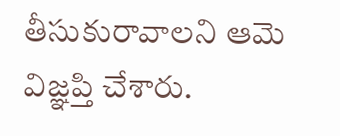తీసుకురావాలని ఆమె విజ్ఞప్తి చేశారు.